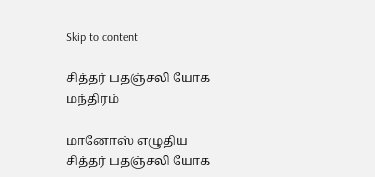Skip to content

சித்தர் பதஞ்சலி யோக மந்திரம்

மானோஸ் எழுதிய சித்தர் பதஞ்சலி யோக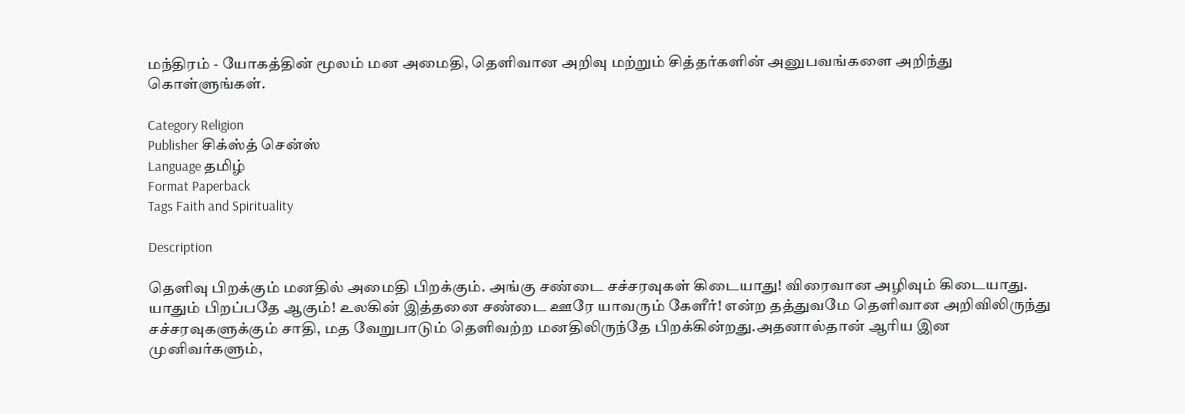மந்திரம் - யோகத்தின் மூலம் மன அமைதி, தெளிவான அறிவு மற்றும் சித்தர்களின் அனுபவங்களை அறிந்து கொள்ளுங்கள்.

Category Religion
Publisher சிக்ஸ்த் சென்ஸ்
Language தமிழ்
Format Paperback
Tags Faith and Spirituality

Description

தெளிவு பிறக்கும் மனதில் அமைதி பிறக்கும். அங்கு சண்டை சச்சரவுகள் கிடையாது! விரைவான அழிவும் கிடையாது. யாதும் பிறப்பதே ஆகும்! உலகின் இத்தனை சண்டை ஊரே யாவரும் கேளீர்! என்ற தத்துவமே தெளிவான அறிவிலிருந்து சச்சரவுகளுக்கும் சாதி, மத வேறுபாடும் தெளிவற்ற மனதிலிருந்தே பிறக்கின்றது.அதனால்தான் ஆரிய இன முனிவர்களும்,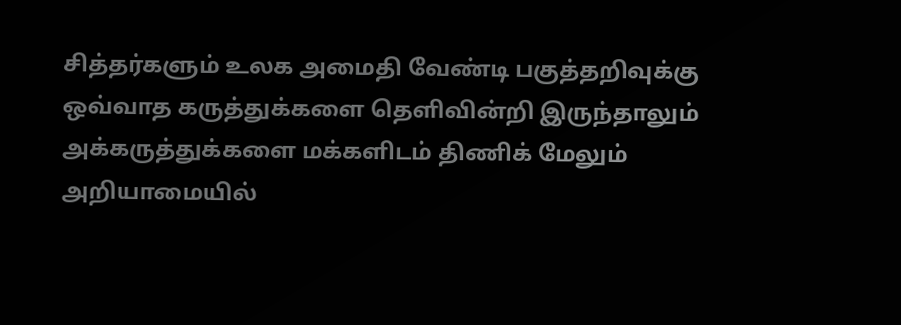சித்தர்களும் உலக அமைதி வேண்டி பகுத்தறிவுக்கு ஒவ்வாத கருத்துக்களை தெளிவின்றி இருந்தாலும் அக்கருத்துக்களை மக்களிடம் திணிக் மேலும் அறியாமையில்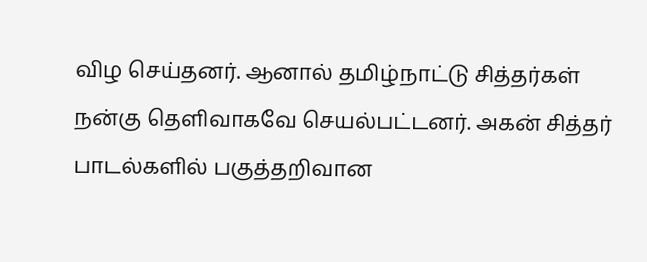விழ செய்தனர். ஆனால் தமிழ்நாட்டு சித்தர்கள் நன்கு தெளிவாகவே செயல்பட்டனர். அகன் சித்தர் பாடல்களில் பகுத்தறிவான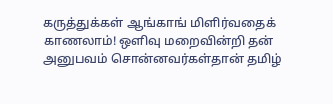கருத்துக்கள் ஆங்காங் மிளிர்வதைக் காணலாம்! ஒளிவு மறைவின்றி தன் அனுபவம் சொன்னவர்கள்தான் தமிழ்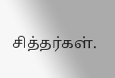சித்தர்கள்.